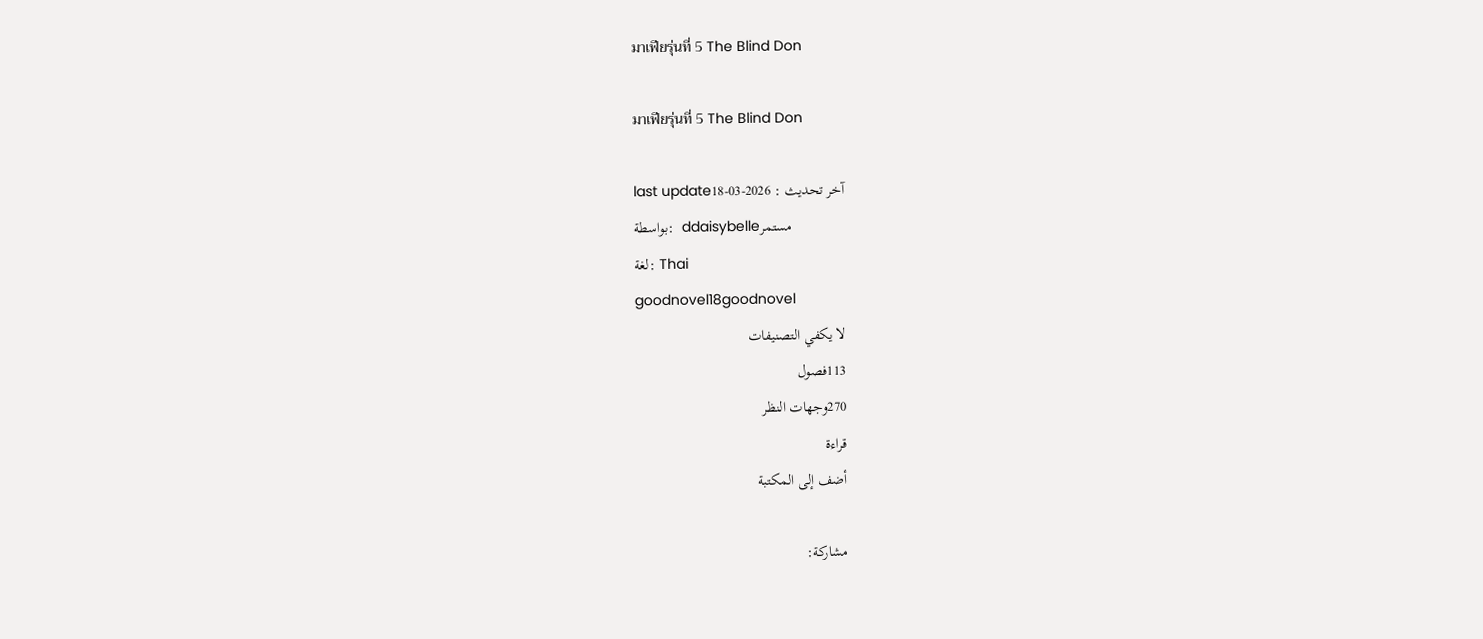มาเฟียรุ่นที่ 5 The Blind Don

มาเฟียรุ่นที่ 5 The Blind Don

last updateآخر تحديث : 2026-03-18
بواسطة:  ddaisybelleمستمر
لغة: Thai
goodnovel18goodnovel
لا يكفي التصنيفات
113فصول
270وجهات النظر
قراءة
أضف إلى المكتبة

مشاركة: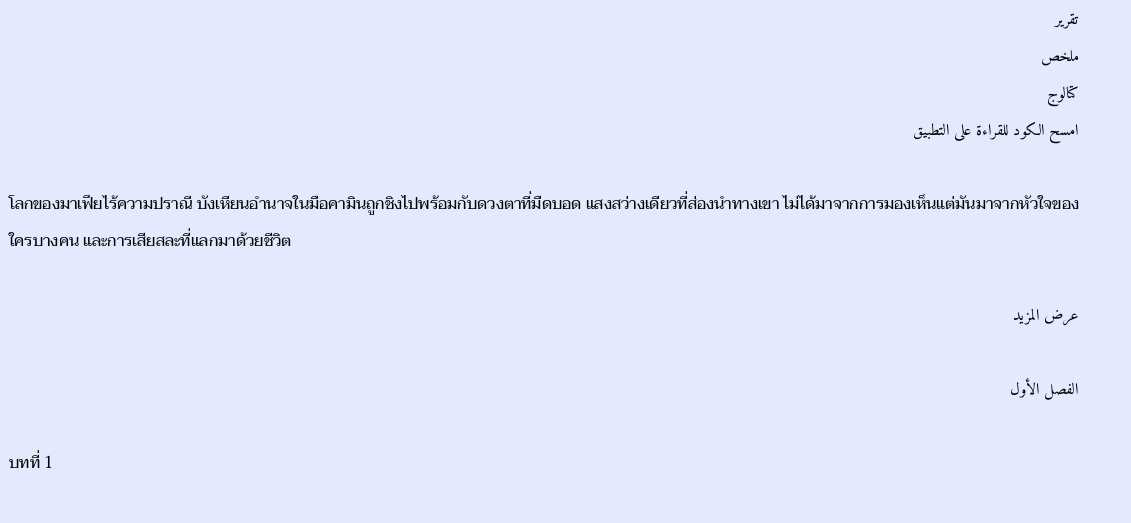تقرير
ملخص
كتالوج
امسح الكود للقراءة على التطبيق

โลกของมาเฟียไร้ความปราณี บังเหียนอำนาจในมือคามินถูกชิงไปพร้อมกับดวงตาที่มืดบอด แสงสว่างเดียวที่ส่องนำทางเขา ไม่ได้มาจากการมองเห็นแต่มันมาจากหัวใจของใครบางคน และการเสียสละที่แลกมาด้วยชีวิต

عرض المزيد

الفصل الأول

บทที่ 1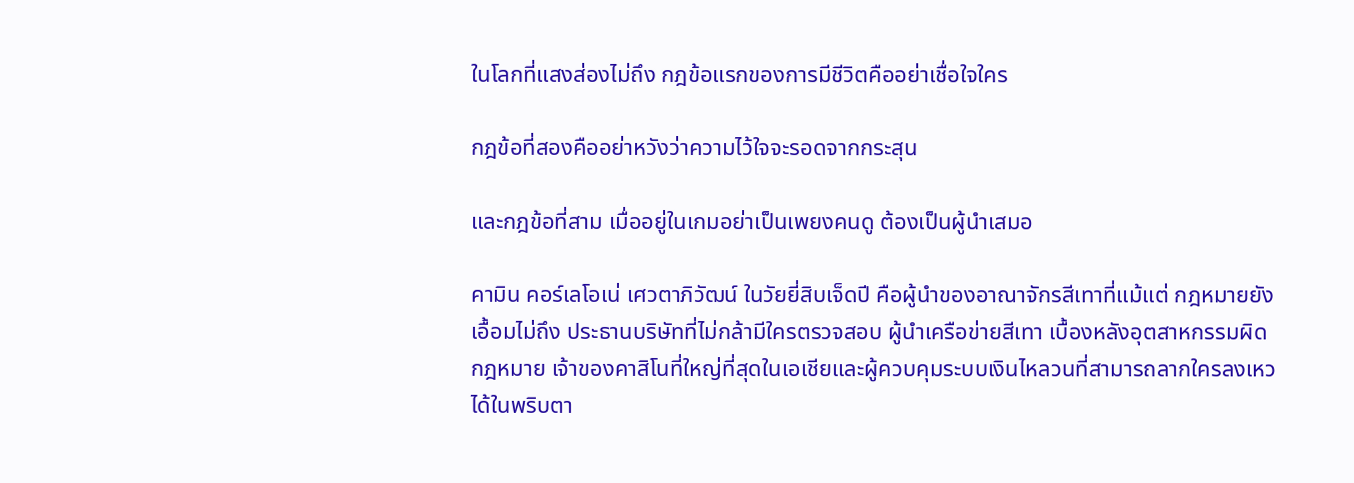ในโลกที่แสงส่องไม่ถึง กฎข้อแรกของการมีชีวิตคืออย่าเชื่อใจใคร

กฎข้อที่สองคืออย่าหวังว่าความไว้ใจจะรอดจากกระสุน

และกฎข้อที่สาม เมื่ออยู่ในเกมอย่าเป็นเพยงคนดู ต้องเป็นผู้นำเสมอ

คามิน คอร์เลโอเน่ เศวตาภิวัฒน์ ในวัยยี่สิบเจ็ดปี คือผู้นำของอาณาจักรสีเทาที่แม้แต่ กฎหมายยังเอื้อมไม่ถึง ประธานบริษัทที่ไม่กล้ามีใครตรวจสอบ ผู้นำเครือข่ายสีเทา เบื้องหลังอุตสาหกรรมผิดกฎหมาย เจ้าของคาสิโนที่ใหญ่ที่สุดในเอเชียและผู้ควบคุมระบบเงินไหลวนที่สามารถลากใครลงเหวได้ในพริบตา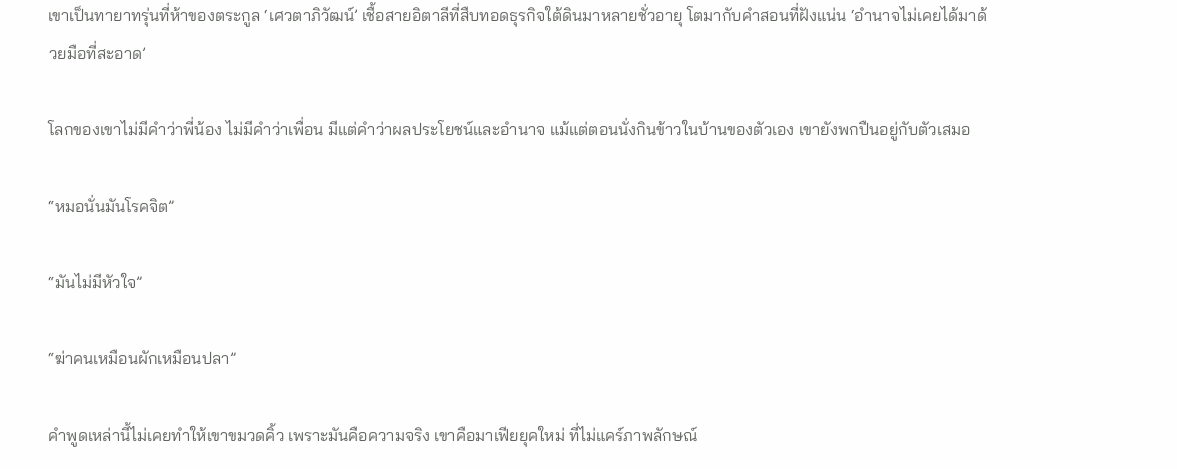เขาเป็นทายาทรุ่นที่ห้าของตระกูล ‘เศวตาภิวัฒน์’ เชื้อสายอิตาลีที่สืบทอดธุรกิจใต้ดินมาหลายชั่วอายุ โตมากับคำสอนที่ฝังแน่น ‘อำนาจไม่เคยได้มาด้วยมือที่สะอาด’

โลกของเขาไม่มีคำว่าพี่น้อง ไม่มีคำว่าเพื่อน มีแต่คำว่าผลประโยชน์และอำนาจ แม้แต่ตอนนั่งกินข้าวในบ้านของตัวเอง เขายังพกปืนอยู่กับตัวเสมอ

“หมอนั่นมันโรคจิต”

“มันไม่มีหัวใจ”

“ฆ่าคนเหมือนผักเหมือนปลา”

คำพูดเหล่านี้ไม่เคยทำให้เขาขมวดคิ้ว เพราะมันคือความจริง เขาคือมาเฟียยุคใหม่ ที่ไม่แคร์ภาพลักษณ์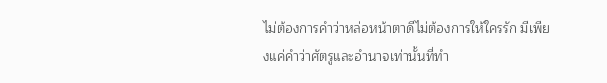ไม่ต้องการคำว่าหล่อหน้าตาดีไม่ต้องการให้ใครรัก มีเพียงแค่คำว่าศัตรูและอำนาจเท่านั้นที่ทำ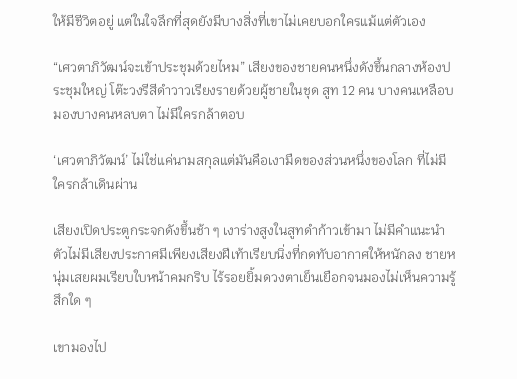ให้มีชีวิตอยู่ แต่ในใจลึกที่สุดยังมีบางสิ่งที่เขาไม่เคยบอกใครแม้แต่ตัวเอง

“เศวตาภิวัฒน์จะเข้าประชุมด้วยไหม” เสียงของชายคนหนึ่งดังขึ้นกลางห้องประชุมใหญ่ โต๊ะวงรีสีดำวาวเรียงรายด้วยผู้ชายในชุด สูท 12 คน บางคนเหลือบมองบางคนหลบตา ไม่มีใครกล้าตอบ

‘เศวตาภิวัฒน์’ ไม่ใช่แค่นามสกุลแต่มันคือเงามืดของส่วนหนึ่งของโลก ที่ไม่มีใครกล้าเดินผ่าน

เสียงเปิดประตูกระจกดังขึ้นช้า ๆ เงาร่างสูงในสูทดำก้าวเข้ามา ไม่มีคำแนะนำตัวไม่มีเสียงประกาศมีเพียงเสียงฝีเท้าเรียบนิ่งที่กดทับอากาศให้หนักลง ชายหนุ่มเสยผมเรียบใบหน้าคมกริบ ไร้รอยยิ้มดวงตาเย็นเยือกจนมองไม่เห็นความรู้สึกใด ๆ

เขามองไป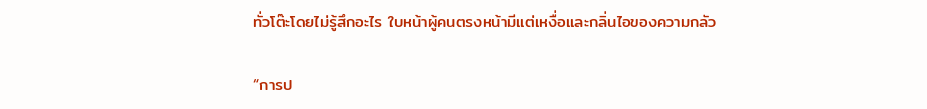ทั่วโต๊ะโดยไม่รู้สึกอะไร ใบหน้าผู้คนตรงหน้ามีแต่เหงื่อและกลิ่นไอของความกลัว

“การป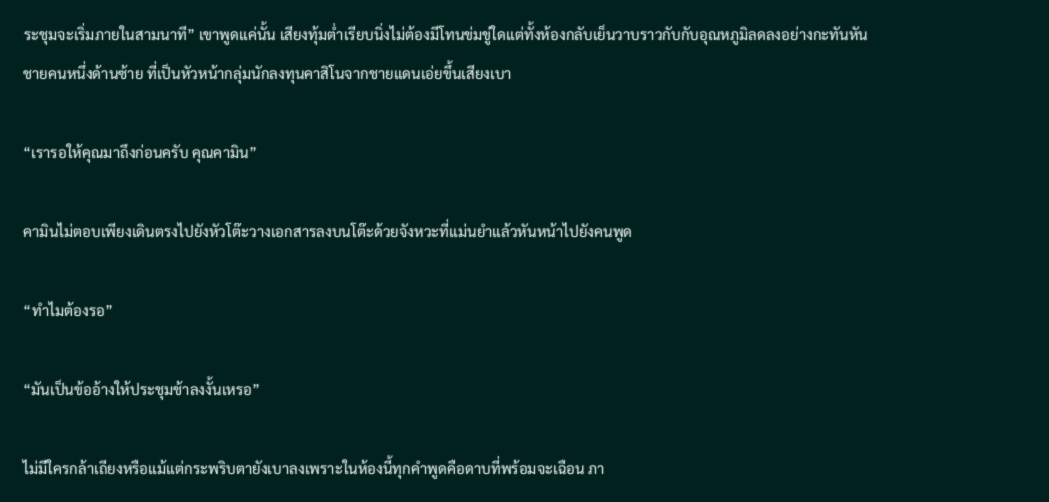ระชุมจะเริ่มภายในสามนาที” เขาพูดแค่นั้น เสียงทุ้มต่ำเรียบนิ่งไม่ต้องมีโทนข่มขู่ใดแต่ทั้งห้องกลับเย็นวาบราวกับกับอุณหภูมิลดลงอย่างกะทันหัน ชายคนหนึ่งด้านซ้าย ที่เป็นหัวหน้ากลุ่มนักลงทุนคาสิโนจากชายแดนเอ่ยขึ้นเสียงเบา

“เรารอให้คุณมาถึงก่อนครับ คุณคามิน”

คามินไม่ตอบเพียงเดินตรงไปยังหัวโต๊ะวางเอกสารลงบนโต๊ะด้วยจังหวะที่แม่นยำแล้วหันหน้าไปยังคนพูด

“ทำไมต้องรอ”

“มันเป็นข้ออ้างให้ประชุมช้าลงงั้นเหรอ”

ไม่มีใครกล้าเถียงหรือแม้แต่กระพริบตายังเบาลงเพราะในห้องนี้ทุกคำพูดคือดาบที่พร้อมจะเฉือน ภา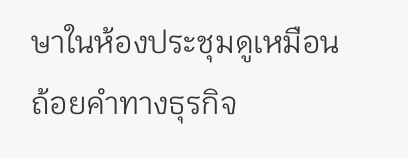ษาในห้องประชุมดูเหมือนถ้อยคำทางธุรกิจ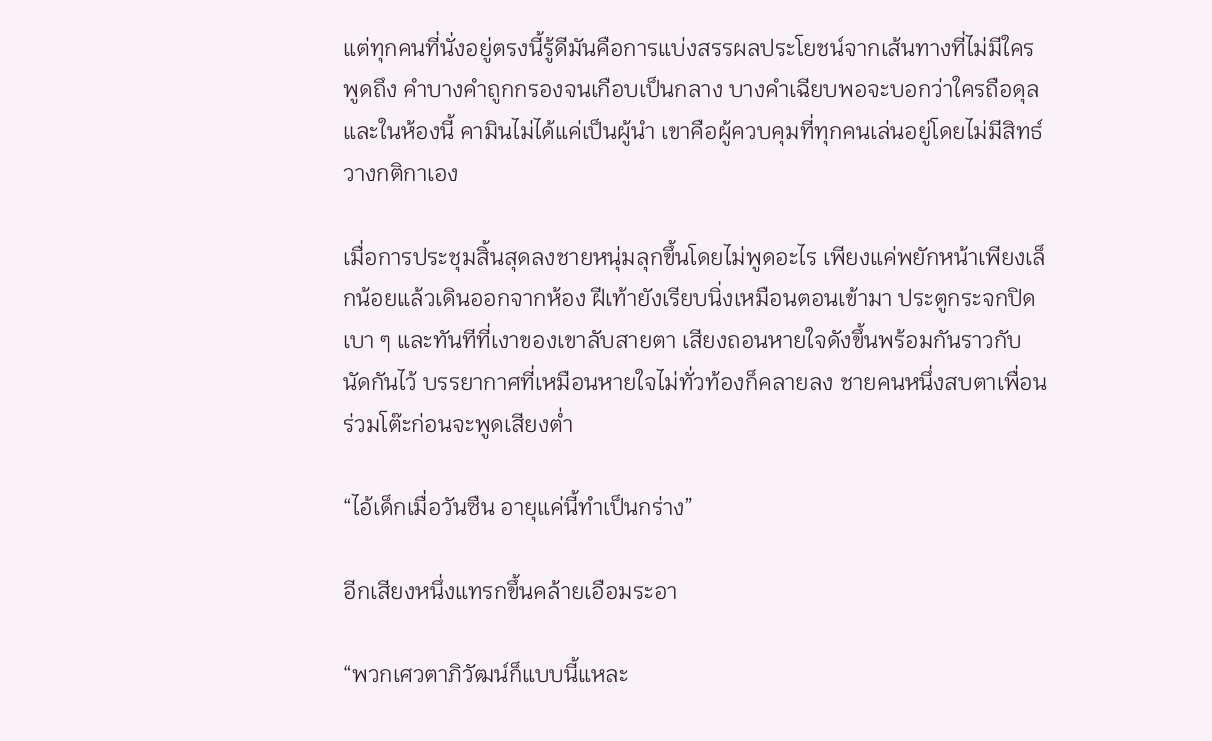แต่ทุกคนที่นั่งอยู่ตรงนี้รู้ดีมันคือการแบ่งสรรผลประโยชน์จากเส้นทางที่ไม่มีใครพูดถึง คำบางคำถูกกรองจนเกือบเป็นกลาง บางคำเฉียบพอจะบอกว่าใครถือดุล และในห้องนี้ คามินไม่ได้แค่เป็นผู้นำ เขาคือผู้ควบคุมที่ทุกคนเล่นอยู่โดยไม่มีสิทธ์วางกติกาเอง

เมื่อการประชุมสิ้นสุดลงชายหนุ่มลุกขึ้นโดยไม่พูดอะไร เพียงแค่พยักหน้าเพียงเล็กน้อยแล้วเดินออกจากห้อง ฝีเท้ายังเรียบนิ่งเหมือนตอนเข้ามา ประตูกระจกปิดเบา ๆ และทันทีที่เงาของเขาลับสายตา เสียงถอนหายใจดังขึ้นพร้อมกันราวกับนัดกันไว้ บรรยากาศที่เหมือนหายใจไม่ทั่วท้องก็คลายลง ชายคนหนึ่งสบตาเพื่อนร่วมโต๊ะก่อนจะพูดเสียงต่ำ

“ไอ้เด็กเมื่อวันซืน อายุแค่นี้ทำเป็นกร่าง”

อีกเสียงหนึ่งแทรกขึ้นคล้ายเอือมระอา

“พวกเศวตาภิวัฒน์ก็แบบนี้แหละ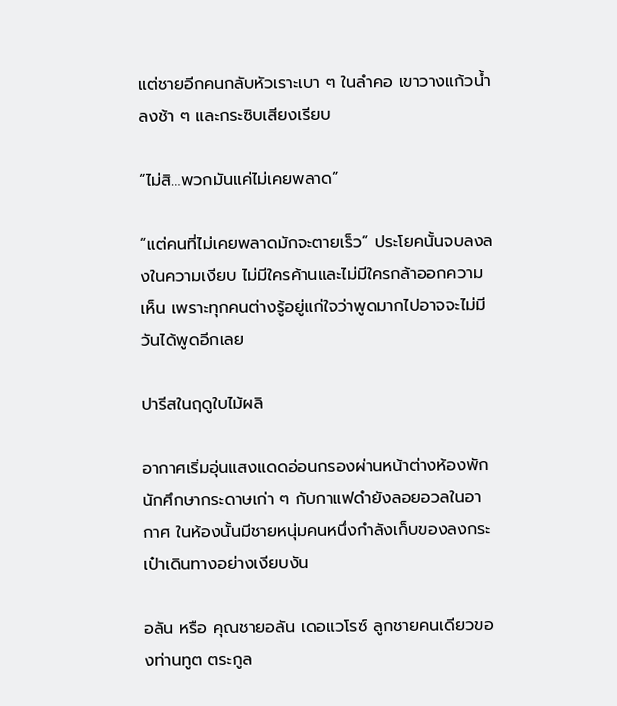แต่ชายอีกคนกลับหัวเราะเบา ๆ ในลำคอ เขาวางแก้วน้ำลงช้า ๆ และกระซิบเสียงเรียบ

“ไม่สิ…พวกมันแค่ไม่เคยพลาด”

“แต่คนที่ไม่เคยพลาดมักจะตายเร็ว” ประโยคนั้นจบลงลงในความเงียบ ไม่มีใครค้านและไม่มีใครกล้าออกความเห็น เพราะทุกคนต่างรู้อยู่แก่ใจว่าพูดมากไปอาจจะไม่มีวันได้พูดอีกเลย

ปารีสในฤดูใบไม้ผลิ

อากาศเริ่มอุ่นแสงแดดอ่อนกรองผ่านหน้าต่างห้องพักนักศึกษากระดาษเก่า ๆ กับกาแฟดำยังลอยอวลในอากาศ ในห้องนั้นมีชายหนุ่มคนหนึ่งกำลังเก็บของลงกระเป๋าเดินทางอย่างเงียบงัน

อลัน หรือ คุณชายอลัน เดอแวโรซ์ ลูกชายคนเดียวของท่านทูต ตระกูล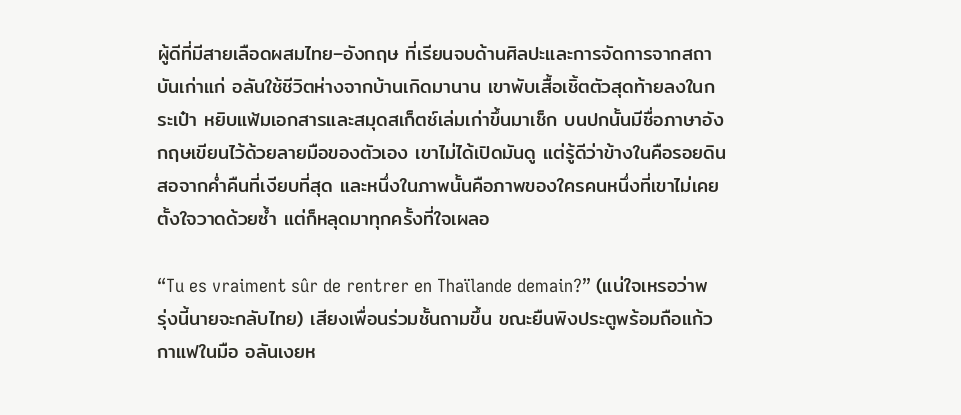ผู้ดีที่มีสายเลือดผสมไทย–อังกฤษ ที่เรียนจบด้านศิลปะและการจัดการจากสถาบันเก่าแก่ อลันใช้ชีวิตห่างจากบ้านเกิดมานาน เขาพับเสื้อเชิ้ตตัวสุดท้ายลงในกระเป๋า หยิบแฟ้มเอกสารและสมุดสเก็ตช์เล่มเก่าขึ้นมาเช็ก บนปกนั้นมีชื่อภาษาอังกฤษเขียนไว้ด้วยลายมือของตัวเอง เขาไม่ได้เปิดมันดู แต่รู้ดีว่าข้างในคือรอยดินสอจากค่ำคืนที่เงียบที่สุด และหนึ่งในภาพนั้นคือภาพของใครคนหนึ่งที่เขาไม่เคยตั้งใจวาดด้วยซ้ำ แต่ก็หลุดมาทุกครั้งที่ใจเผลอ

“Tu es vraiment sûr de rentrer en Thaïlande demain?” (แน่ใจเหรอว่าพรุ่งนี้นายจะกลับไทย) เสียงเพื่อนร่วมชั้นถามขึ้น ขณะยืนพิงประตูพร้อมถือแก้วกาแฟในมือ อลันเงยห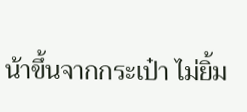น้าขึ้นจากกระเป๋า ไม่ยิ้ม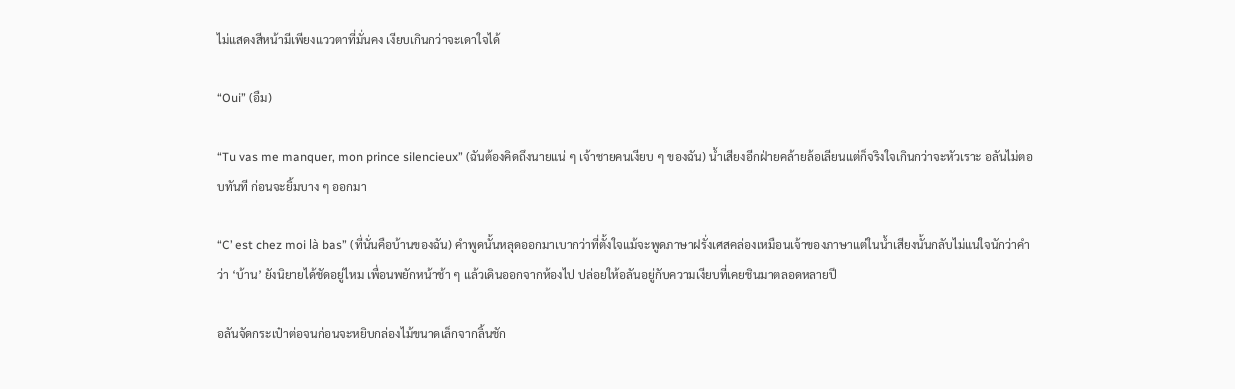ไม่แสดงสีหน้ามีเพียงแววตาที่มั่นคง เงียบเกินกว่าจะเดาใจได้

“Oui” (อืม)

“Tu vas me manquer, mon prince silencieux” (ฉันต้องคิดถึงนายแน่ ๆ เจ้าชายคนเงียบ ๆ ของฉัน) น้ำเสียงอีกฝ่ายคล้ายล้อเลียนแต่ก็จริงใจเกินกว่าจะหัวเราะ อลันไม่ตอบทันที ก่อนจะยิ้มบาง ๆ ออกมา

“C’ est chez moi là bas” (ที่นั่นคือบ้านของฉัน) คำพูดนั้นหลุดออกมาเบากว่าที่ตั้งใจแม้จะพูดภาษาฝรั่งเศสคล่องเหมือนเจ้าของภาษาแต่ในน้ำเสียงนั้นกลับไม่แน่ใจนักว่าคำว่า ‘บ้าน’ ยังนิยายได้ชัดอยู่ไหม เพื่อนพยักหน้าช้า ๆ แล้วเดินออกจากห้องไป ปล่อยให้อลันอยู่กับความเงียบที่เคยชินมาตลอดหลายปี

อลันจัดกระเป๋าต่อจนก่อนจะหยิบกล่องไม้ขนาดเล็กจากลิ้นชัก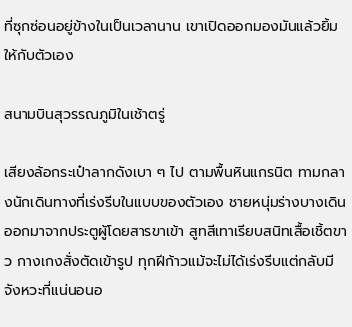ที่ซุกซ่อนอยู่ข้างในเป็นเวลานาน เขาเปิดออกมองมันแล้วยิ้ม ให้กับตัวเอง

สนามบินสุวรรณภูมิในเช้าตรู่

เสียงล้อกระเป๋าลากดังเบา ๆ ไป ตามพื้นหินแกรนิต ทามกลางนักเดินทางที่เร่งรีบในแบบของตัวเอง ชายหนุ่มร่างบางเดินออกมาจากประตูผู้โดยสารขาเข้า สูทสีเทาเรียบสนิทเสื้อเชิ้ตขาว กางเกงสั่งตัดเข้ารูป ทุกฝีก้าวแม้จะไม่ได้เร่งรีบแต่กลับมีจังหวะที่แน่นอนอ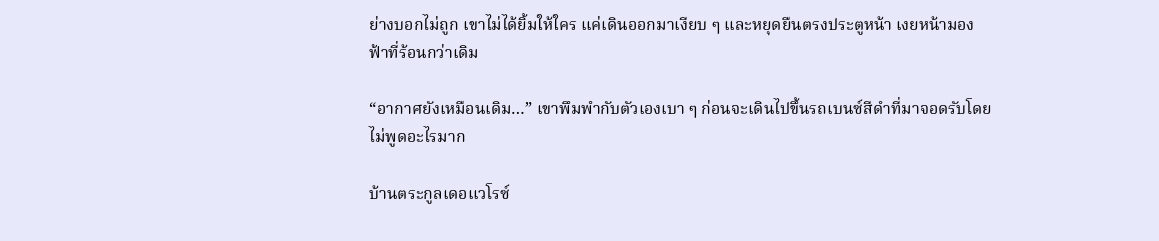ย่างบอกไม่ถูก เขาไม่ได้ยิ้มให้ใคร แค่เดินออกมาเงียบ ๆ และหยุดยืนตรงประตูหน้า เงยหน้ามองฟ้าที่ร้อนกว่าเดิม

“อากาศยังเหมือนเดิม…” เขาพึมพำกับตัวเองเบา ๆ ก่อนจะเดินไปขึ้นรถเบนซ์สีดำที่มาจอดรับโดยไม่พูดอะไรมาก

บ้านตระกูลเดอแวโรซ์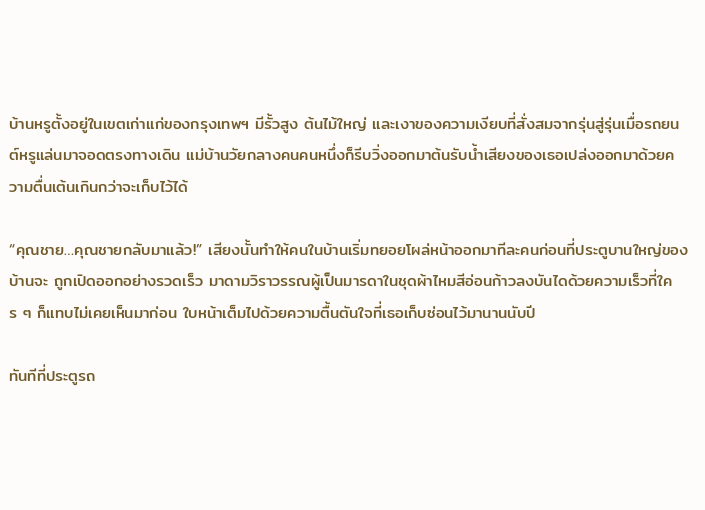บ้านหรูตั้งอยู่ในเขตเก่าแก่ของกรุงเทพฯ มีรั้วสูง ต้นไม้ใหญ่ และเงาของความเงียบที่สั่งสมจากรุ่นสู่รุ่นเมื่อรถยนต์หรูแล่นมาจอดตรงทางเดิน แม่บ้านวัยกลางคนคนหนึ่งก็รีบวิ่งออกมาต้นรับน้ำเสียงของเธอเปล่งออกมาด้วยความตื่นเต้นเกินกว่าจะเก็บไว้ได้

“คุณชาย…คุณชายกลับมาแล้ว!” เสียงนั้นทำให้คนในบ้านเริ่มทยอยโผล่หน้าออกมาทีละคนก่อนที่ประตูบานใหญ่ของบ้านจะ ถูกเปิดออกอย่างรวดเร็ว มาดามวิราวรรณผู้เป็นมารดาในชุดผ้าไหมสีอ่อนก้าวลงบันไดด้วยความเร็วที่ใคร ๆ ก็แทบไม่เคยเห็นมาก่อน ใบหน้าเต็มไปด้วยความตื้นตันใจที่เธอเก็บซ่อนไว้มานานนับปี

ทันทีที่ประตูรถ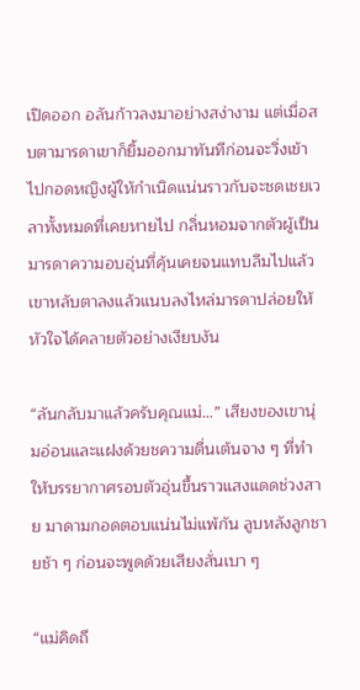เปิดออก อลันก้าวลงมาอย่างสง่างาม แต่เมื่อสบตามารดาเขาก็ยิ้มออกมาทันทีก่อนจะวิ่งเข้าไปกอดหญิงผู้ให้กำเนิดแน่นราวกับจะชดเชยเวลาทั้งหมดที่เคยหายไป กลิ่นหอมจากตัวผู้เป็นมารดาความอบอุ่นที่คุ้นเคยจนแทบลืมไปแล้ว เขาหลับตาลงแล้วแนบลงไหล่มารดาปล่อยให้หัวใจได้คลายตัวอย่างเงียบงัน

“ลันกลับมาแล้วครับคุณแม่…” เสียงของเขานุ่มอ่อนและแฝงด้วยชความตื่นเต้นจาง ๆ ที่ทำให้บรรยากาศรอบตัวอุ่นขึ้นราวแสงแดดช่วงสาย มาดามกอดตอบแน่นไม่แพ้กัน ลูบหลังลูกชายช้า ๆ ก่อนจะพูดด้วยเสียงสั่นเบา ๆ

“แม่คิดถึ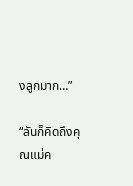งลูกมาก…”

“ลันก็คิดถึงคุณแม่ค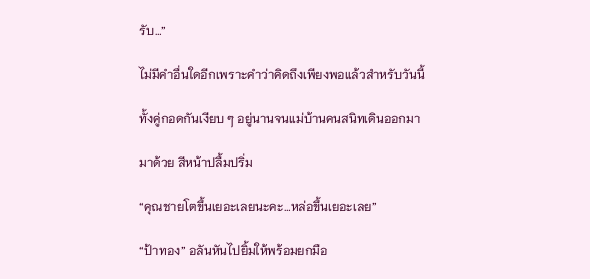รับ…”

ไม่มีคำอื่นใดอีกเพราะคำว่าคิดถึงเพียงพอแล้วสำหรับวันนี้

ทั้งคู่กอดกันเงียบ ๆ อยู่นานจนแม่บ้านคนสนิทเดินออกมา

มาด้วย สีหน้าปลื้มปริ่ม

“คุณชายโตขึ้นเยอะเลยนะคะ…หล่อขึ้นเยอะเลย”

“ป้าทอง” อลันหันไปยิ้มให้พร้อมยกมือ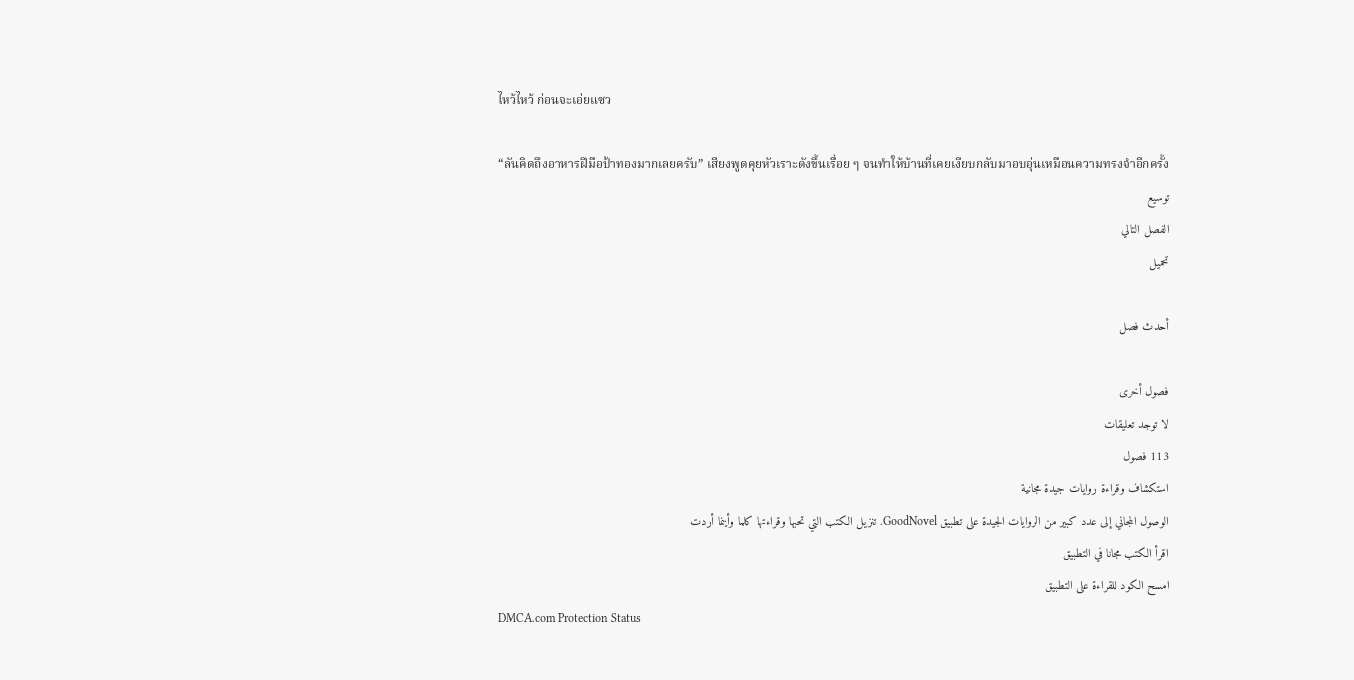ไหว้ไหว้ ก่อนจะเอ่ยแซว

“ลันคิดถึงอาหารฝีมือป้าทองมากเลยครับ” เสียงพูดคุยหัวเราะดังขึ้นเรื่อย ๆ จนทำให้บ้านที่เคยเงียบกลับมาอบอุ่นเหมือนความทรงจำอีกครั้ง
توسيع
الفصل التالي
تحميل

أحدث فصل

فصول أخرى
لا توجد تعليقات
113 فصول
استكشاف وقراءة روايات جيدة مجانية
الوصول المجاني إلى عدد كبير من الروايات الجيدة على تطبيق GoodNovel. تنزيل الكتب التي تحبها وقراءتها كلما وأينما أردت
اقرأ الكتب مجانا في التطبيق
امسح الكود للقراءة على التطبيق
DMCA.com Protection Status